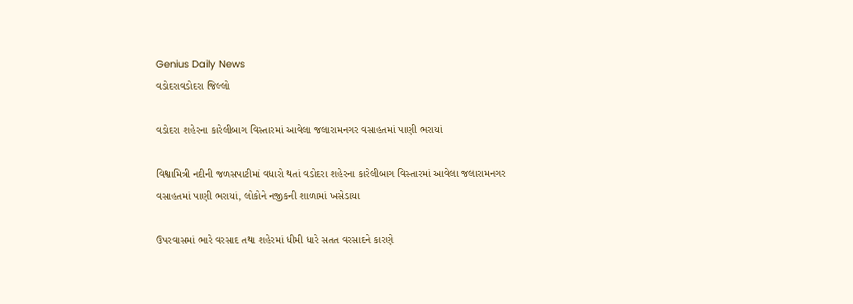Genius Daily News
વડોદરાવડોદરા જિલ્લો

વડોદરા શહેરના કારેલીબાગ વિસ્તારમાં આવેલા જલારામનગર વસાહતમાં પાણી ભરાયાં

વિશ્વામિત્રી નદીની જળસપાટીમાં વધારો થતાં વડોદરા શહેરના કારેલીબાગ વિસ્તારમાં આવેલા જલારામનગર વસાહતમાં પાણી ભરાયાં, લોકોને નજીકની શાળામાં ખસેડાયા

ઉપરવાસમાં ભારે વરસાદ તથા શહેરમાં ધીમી ધારે સતત વરસાદને કારણે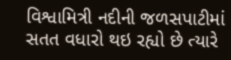વિશ્વામિત્રી નદીની જળસપાટીમાં સતત વધારો થઇ રહ્યો છે ત્યારે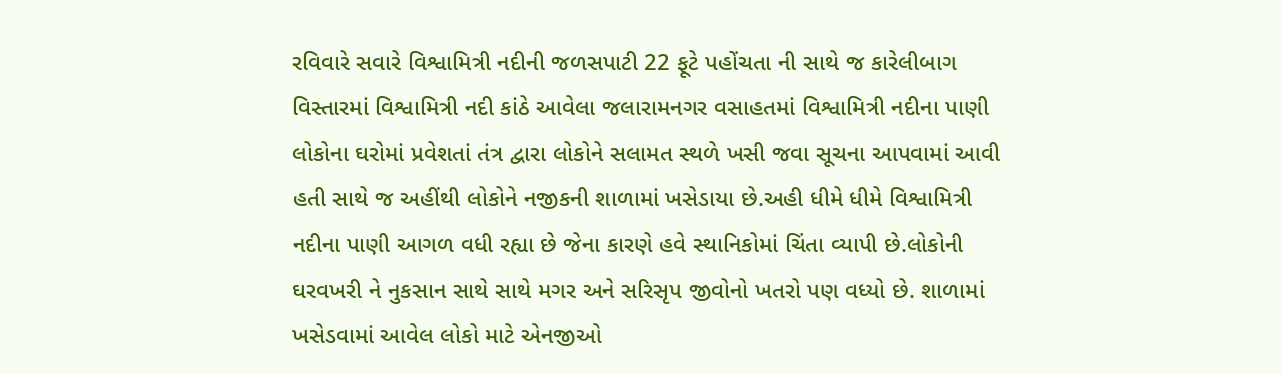રવિવારે સવારે વિશ્વામિત્રી નદીની જળસપાટી 22 ફૂટે પહોંચતા ની સાથે જ કારેલીબાગ વિસ્તારમાં વિશ્વામિત્રી નદી કાંઠે આવેલા જલારામનગર વસાહતમાં વિશ્વામિત્રી નદીના પાણી લોકોના ઘરોમાં પ્રવેશતાં તંત્ર દ્વારા લોકોને સલામત સ્થળે ખસી જવા સૂચના આપવામાં આવી હતી સાથે જ અહીંથી લોકોને નજીકની શાળામાં ખસેડાયા છે.અહી ધીમે ધીમે વિશ્વામિત્રી નદીના પાણી આગળ વધી રહ્યા છે જેના કારણે હવે સ્થાનિકોમાં ચિંતા વ્યાપી છે.લોકોની ઘરવખરી ને નુકસાન સાથે સાથે મગર અને સરિસૃપ જીવોનો ખતરો પણ વધ્યો છે. શાળામાં ખસેડવામાં આવેલ લોકો માટે એનજીઓ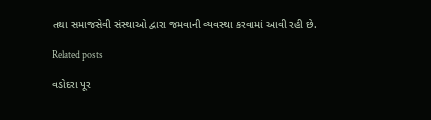તથા સમાજસેવી સંસ્થાઓ દ્વારા જમવાની વ્યવસ્થા કરવામાં આવી રહી છે.

Related posts

વડોદરા પૂર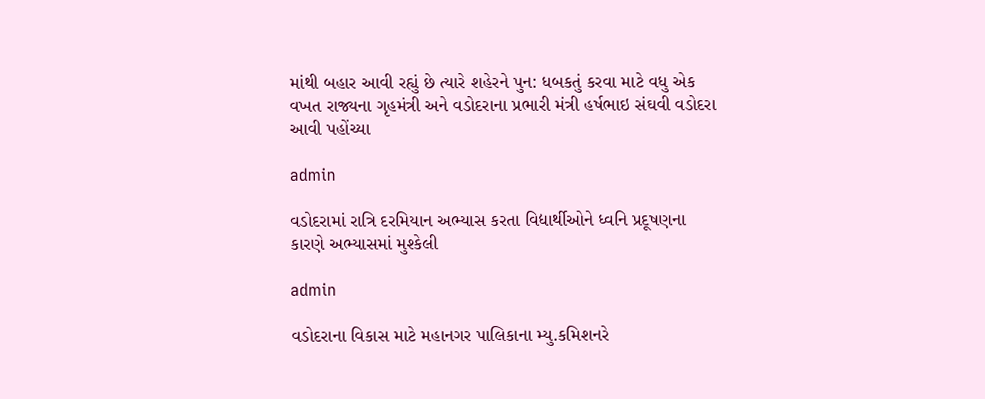માંથી બહાર આવી રહ્યું છે ત્યારે શહેરને પુન: ધબકતું કરવા માટે વધુ એક વખત રાજ્યના ગૃહમંત્રી અને વડોદરાના પ્રભારી મંત્રી હર્ષભાઇ સંઘવી વડોદરા આવી પહોંચ્યા

admin

વડોદરામાં રાત્રિ દરમિયાન અભ્યાસ કરતા વિદ્યાર્થીઓને ધ્વનિ પ્રદૂષણના કારણે અભ્યાસમાં મુશ્કેલી

admin

વડોદરાના વિકાસ માટે મહાનગર પાલિકાના મ્યુ.કમિશનરે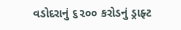વડોદરાનું ૬૨૦૦ કરોડનું ડ્રાફ્ટ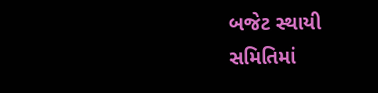બજેટ સ્થાયી સમિતિમાં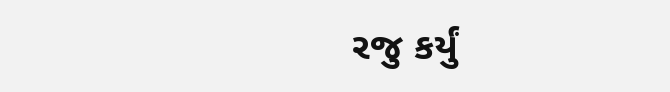રજુ કર્યું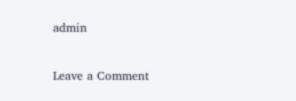admin

Leave a Comment